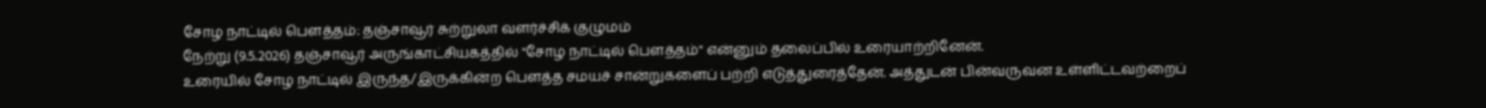சோழ நாட்டில் பௌத்தம்: தஞ்சாவூர் சுற்றுலா வளர்ச்சிக் குழுமம்
நேற்று (9.5.2026) தஞ்சாவூர் அருங்காட்சியகத்தில் "சோழ நாட்டில் பௌத்தம்" என்னும் தலைப்பில் உரையாற்றினேன்.
உரையில் சோழ நாட்டில் இருந்த/இருக்கின்ற பௌத்த சமயச் சான்றுகளைப் பற்றி எடுத்துரைத்தேன். அத்துடன் பின்வருவன உள்ளிட்டவற்றைப்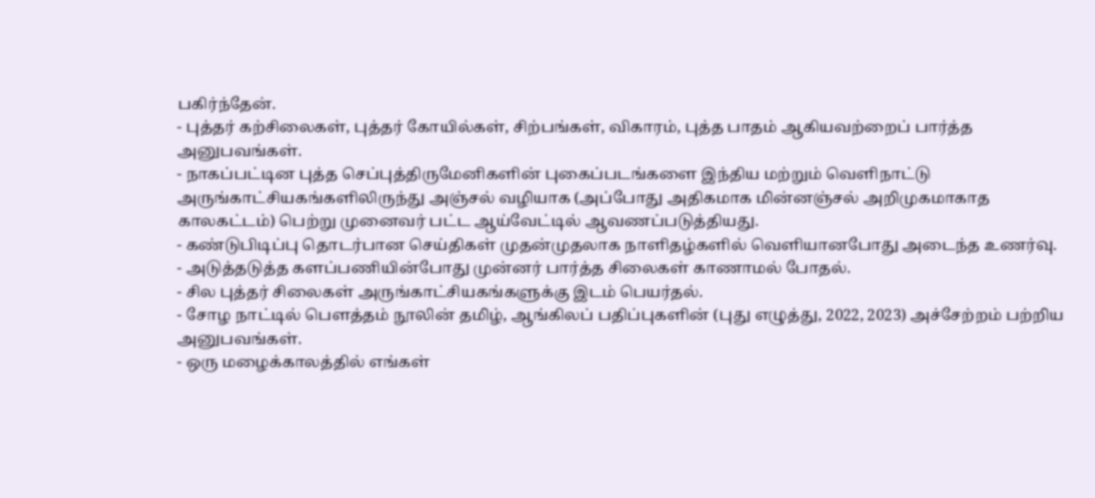பகிர்ந்தேன்.
- புத்தர் கற்சிலைகள், புத்தர் கோயில்கள், சிற்பங்கள், விகாரம், புத்த பாதம் ஆகியவற்றைப் பார்த்த அனுபவங்கள்.
- நாகப்பட்டின புத்த செப்புத்திருமேனிகளின் புகைப்படங்களை இந்திய மற்றும் வெளிநாட்டு அருங்காட்சியகங்களிலிருந்து அஞ்சல் வழியாக (அப்போது அதிகமாக மின்னஞ்சல் அறிமுகமாகாத காலகட்டம்) பெற்று முனைவர் பட்ட ஆய்வேட்டில் ஆவணப்படுத்தியது.
- கண்டுபிடிப்பு தொடர்பான செய்திகள் முதன்முதலாக நாளிதழ்களில் வெளியானபோது அடைந்த உணர்வு.
- அடுத்தடுத்த களப்பணியின்போது முன்னர் பார்த்த சிலைகள் காணாமல் போதல்.
- சில புத்தர் சிலைகள் அருங்காட்சியகங்களுக்கு இடம் பெயர்தல்.
- சோழ நாட்டில் பௌத்தம் நூலின் தமிழ், ஆங்கிலப் பதிப்புகளின் (புது எழுத்து, 2022, 2023) அச்சேற்றம் பற்றிய அனுபவங்கள்.
- ஒரு மழைக்காலத்தில் எங்கள்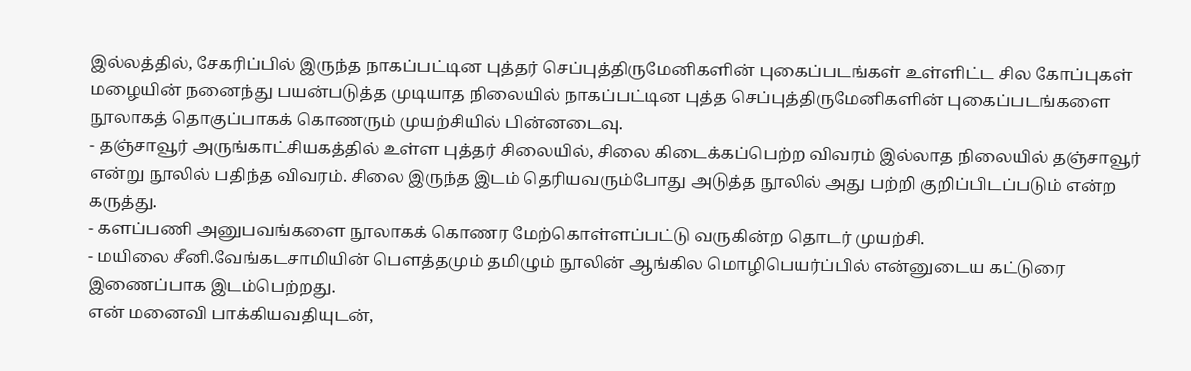இல்லத்தில், சேகரிப்பில் இருந்த நாகப்பட்டின புத்தர் செப்புத்திருமேனிகளின் புகைப்படங்கள் உள்ளிட்ட சில கோப்புகள் மழையின் நனைந்து பயன்படுத்த முடியாத நிலையில் நாகப்பட்டின புத்த செப்புத்திருமேனிகளின் புகைப்படங்களை நூலாகத் தொகுப்பாகக் கொணரும் முயற்சியில் பின்னடைவு.
- தஞ்சாவூர் அருங்காட்சியகத்தில் உள்ள புத்தர் சிலையில், சிலை கிடைக்கப்பெற்ற விவரம் இல்லாத நிலையில் தஞ்சாவூர் என்று நூலில் பதிந்த விவரம். சிலை இருந்த இடம் தெரியவரும்போது அடுத்த நூலில் அது பற்றி குறிப்பிடப்படும் என்ற கருத்து.
- களப்பணி அனுபவங்களை நூலாகக் கொணர மேற்கொள்ளப்பட்டு வருகின்ற தொடர் முயற்சி.
- மயிலை சீனி.வேங்கடசாமியின் பௌத்தமும் தமிழும் நூலின் ஆங்கில மொழிபெயர்ப்பில் என்னுடைய கட்டுரை இணைப்பாக இடம்பெற்றது.
என் மனைவி பாக்கியவதியுடன்,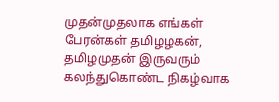முதன்முதலாக எங்கள் பேரன்கள் தமிழழகன், தமிழமுதன் இருவரும் கலந்துகொண்ட நிகழ்வாக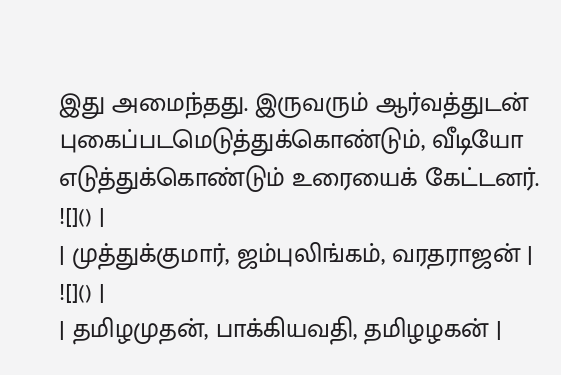இது அமைந்தது. இருவரும் ஆர்வத்துடன் புகைப்படமெடுத்துக்கொண்டும், வீடியோ எடுத்துக்கொண்டும் உரையைக் கேட்டனர்.
![]() |
| முத்துக்குமார், ஜம்புலிங்கம், வரதராஜன் |
![]() |
| தமிழமுதன், பாக்கியவதி, தமிழழகன் |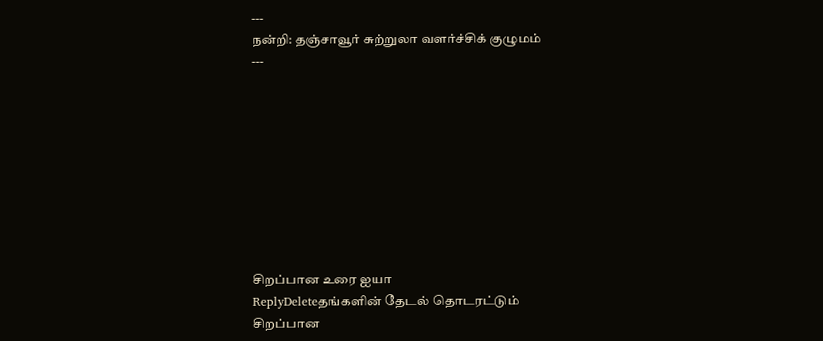---
நன்றி: தஞ்சாவூர் சுற்றுலா வளர்ச்சிக் குழுமம்
---









சிறப்பான உரை ஐயா
ReplyDeleteதங்களின் தேடல் தொடரட்டும்
சிறப்பான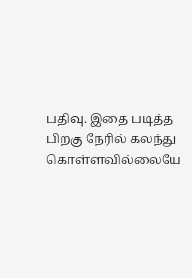பதிவு. இதை படித்த பிறகு நேரில் கலந்து கொள்ளவில்லையே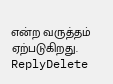என்ற வருத்தம் ஏற்படுகிறது.
ReplyDelete